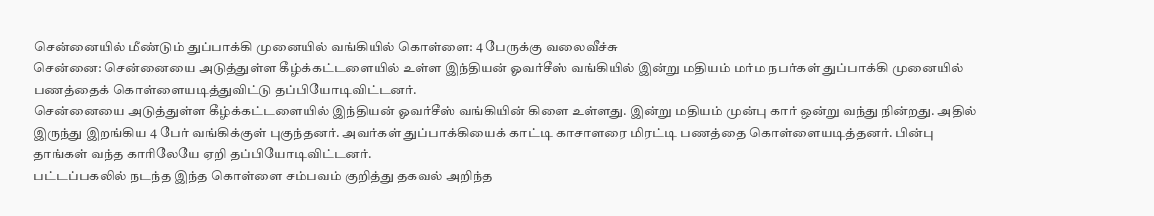சென்னையில் மீண்டும் துப்பாக்கி முனையில் வங்கியில் கொள்ளை: 4 பேருக்கு வலைவீச்சு
சென்னை: சென்னையை அடுத்துள்ள கீழ்க்கட்டளையில் உள்ள இந்தியன் ஓவர்சீஸ் வங்கியில் இன்று மதியம் மர்ம நபர்கள் துப்பாக்கி முனையில் பணத்தைக் கொள்ளையடித்துவிட்டு தப்பியோடிவிட்டனர்.
சென்னையை அடுத்துள்ள கீழ்க்கட்டளையில் இந்தியன் ஓவர்சீஸ் வங்கியின் கிளை உள்ளது. இன்று மதியம் முன்பு கார் ஒன்று வந்து நின்றது. அதில் இருந்து இறங்கிய 4 பேர் வங்கிக்குள் புகுந்தனர். அவர்கள் துப்பாக்கியைக் காட்டி காசாளரை மிரட்டி பணத்தை கொள்ளையடித்தனர். பின்பு தாங்கள் வந்த காரிலேயே ஏறி தப்பியோடிவிட்டனர்.
பட்டப்பகலில் நடந்த இந்த கொள்ளை சம்பவம் குறித்து தகவல் அறிந்த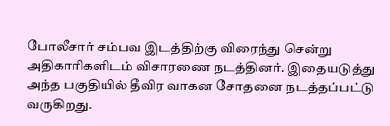போலீசார் சம்பவ இடத்திற்கு விரைந்து சென்று அதிகாரிகளிடம் விசாரணை நடத்தினர். இதையடுத்து அந்த பகுதியில் தீவிர வாகன சோதனை நடத்தப்பட்டு வருகிறது.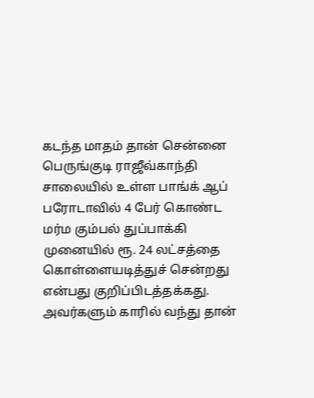கடந்த மாதம் தான் சென்னை பெருங்குடி ராஜீவ்காந்தி சாலையில் உள்ள பாங்க் ஆப் பரோடாவில் 4 பேர் கொண்ட மர்ம கும்பல் துப்பாக்கி முனையில் ரூ. 24 லட்சத்தை கொள்ளையடித்துச் சென்றது என்பது குறிப்பிடத்தக்கது. அவர்களும் காரில் வந்து தான்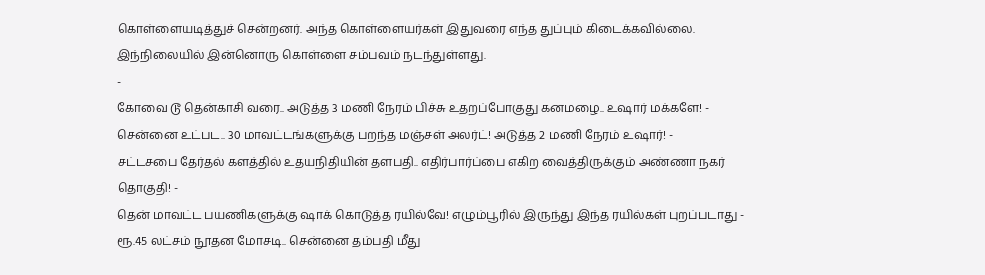கொள்ளையடித்துச் சென்றனர். அந்த கொள்ளையர்கள் இதுவரை எந்த துப்பும் கிடைக்கவில்லை. இந்நிலையில் இன்னொரு கொள்ளை சம்பவம் நடந்துள்ளது.
-
கோவை டூ தென்காசி வரை.. அடுத்த 3 மணி நேரம் பிச்சு உதறப்போகுது கனமழை.. உஷார் மக்களே! -
சென்னை உட்பட.. 30 மாவட்டங்களுக்கு பறந்த மஞ்சள் அலர்ட்! அடுத்த 2 மணி நேரம் உஷார்! -
சட்டசபை தேர்தல் களத்தில் உதயநிதியின் தளபதி.. எதிர்பார்ப்பை எகிற வைத்திருக்கும் அண்ணா நகர் தொகுதி! -
தென் மாவட்ட பயணிகளுக்கு ஷாக் கொடுத்த ரயில்வே! எழும்பூரில் இருந்து இந்த ரயில்கள் புறப்படாது -
ரூ.45 லட்சம் நூதன மோசடி.. சென்னை தம்பதி மீது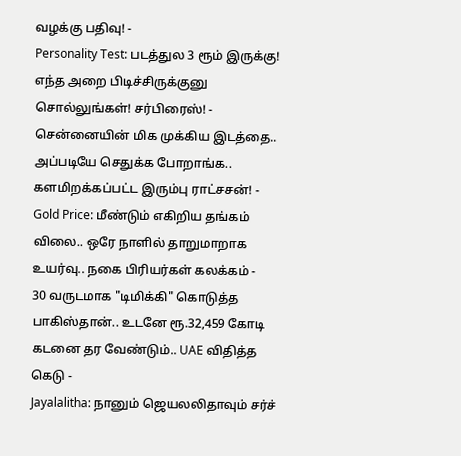வழக்கு பதிவு! -
Personality Test: படத்துல 3 ரூம் இருக்கு! எந்த அறை பிடிச்சிருக்குனு சொல்லுங்கள்! சர்பிரைஸ்! -
சென்னையின் மிக முக்கிய இடத்தை.. அப்படியே செதுக்க போறாங்க.. களமிறக்கப்பட்ட இரும்பு ராட்சசன்! -
Gold Price: மீண்டும் எகிறிய தங்கம் விலை.. ஒரே நாளில் தாறுமாறாக உயர்வு.. நகை பிரியர்கள் கலக்கம் -
30 வருடமாக "டிமிக்கி" கொடுத்த பாகிஸ்தான்.. உடனே ரூ.32,459 கோடி கடனை தர வேண்டும்.. UAE விதித்த கெடு -
Jayalalitha: நானும் ஜெயலலிதாவும் சர்ச்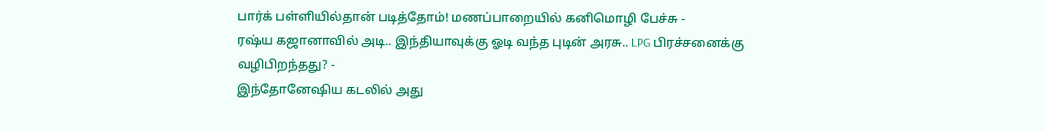பார்க் பள்ளியில்தான் படித்தோம்! மணப்பாறையில் கனிமொழி பேச்சு -
ரஷ்ய கஜானாவில் அடி.. இந்தியாவுக்கு ஓடி வந்த புடின் அரசு.. LPG பிரச்சனைக்கு வழிபிறந்தது? -
இந்தோனேஷிய கடலில் அது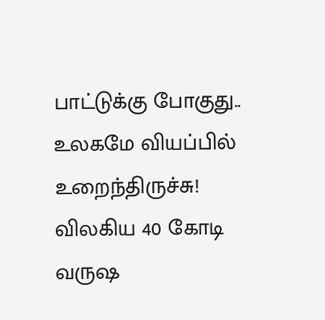பாட்டுக்கு போகுது.. உலகமே வியப்பில் உறைந்திருச்சு! விலகிய 40 கோடி வருஷ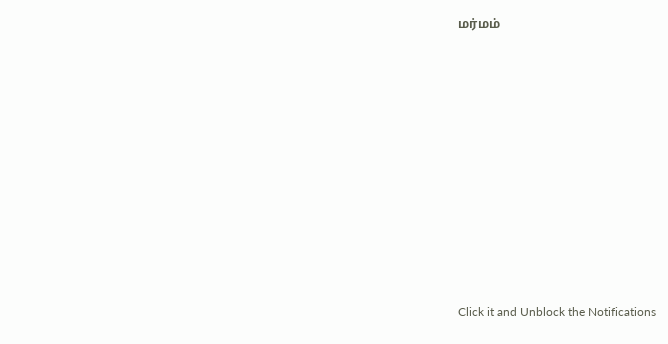மர்மம்












Click it and Unblock the Notifications